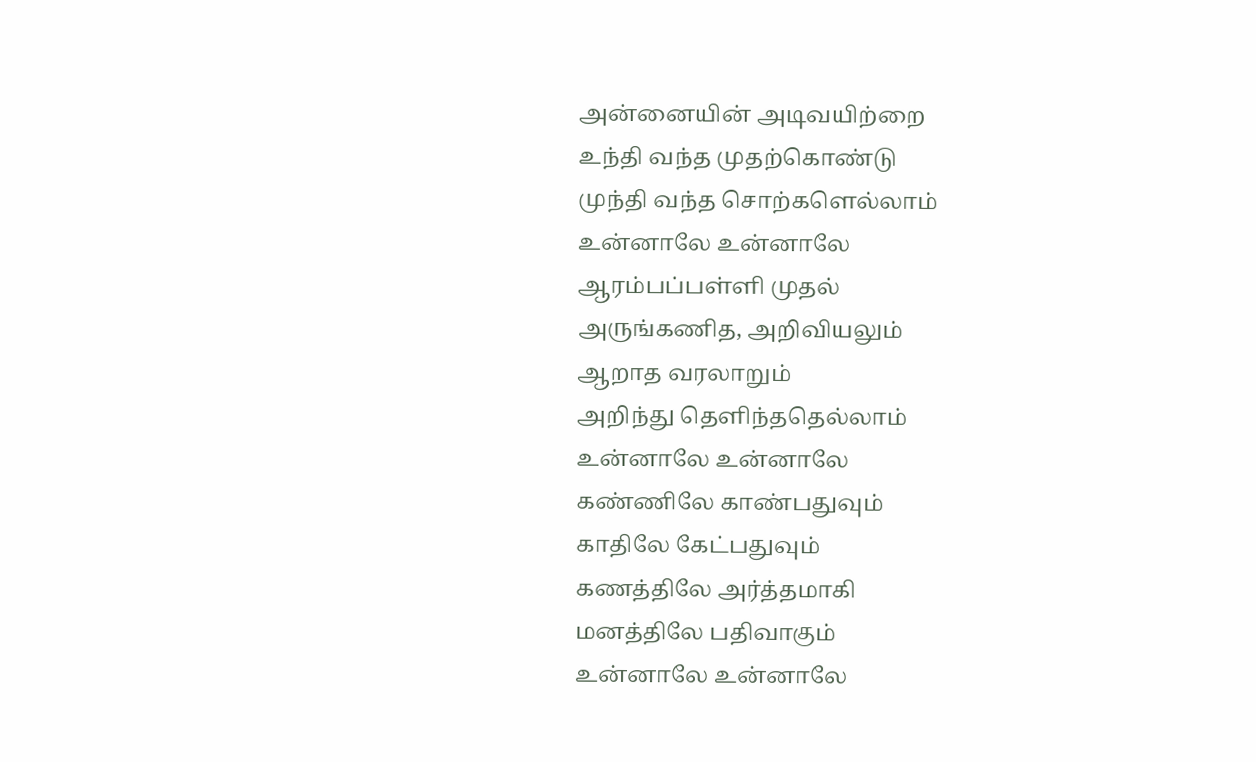அன்னையின் அடிவயிற்றை
உந்தி வந்த முதற்கொண்டு
முந்தி வந்த சொற்களெல்லாம்
உன்னாலே உன்னாலே
ஆரம்பப்பள்ளி முதல்
அருங்கணித, அறிவியலும்
ஆறாத வரலாறும்
அறிந்து தெளிந்ததெல்லாம்
உன்னாலே உன்னாலே
கண்ணிலே காண்பதுவும்
காதிலே கேட்பதுவும்
கணத்திலே அர்த்தமாகி
மனத்திலே பதிவாகும்
உன்னாலே உன்னாலே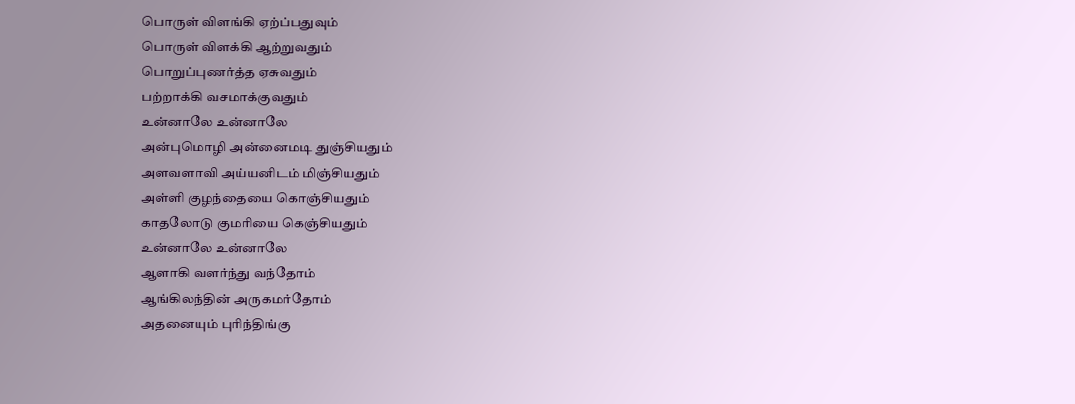பொருள் விளங்கி ஏற்ப்பதுவும்
பொருள் விளக்கி ஆற்றுவதும்
பொறுப்புணர்த்த ஏசுவதும்
பற்றாக்கி வசமாக்குவதும்
உன்னாலே உன்னாலே
அன்புமொழி அன்னைமடி துஞ்சியதும்
அளவளாவி அய்யனிடம் மிஞ்சியதும்
அள்ளி குழந்தையை கொஞ்சியதும்
காதலோடு குமரியை கெஞ்சியதும்
உன்னாலே உன்னாலே
ஆளாகி வளர்ந்து வந்தோம்
ஆங்கிலந்தின் அருகமர்தோம்
அதனையும் புரிந்திங்கு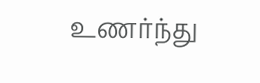உணர்ந்து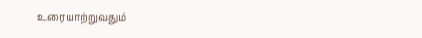உரையாற்றுவதும்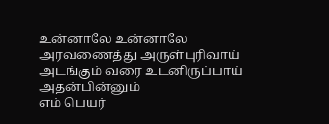உன்னாலே உன்னாலே
அரவணைத்து அருள்புரிவாய்
அடங்கும் வரை உடனிருப்பாய்
அதன்பின்னும்
எம் பெயர்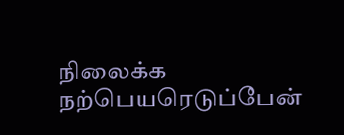நிலைக்க
நற்பெயரெடுப்பேன்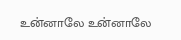உன்னாலே உன்னாலே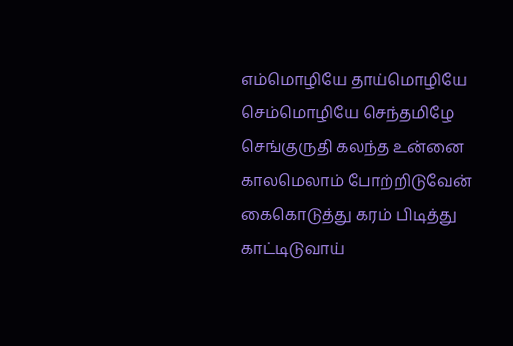எம்மொழியே தாய்மொழியே
செம்மொழியே செந்தமிழே
செங்குருதி கலந்த உன்னை
காலமெலாம் போற்றிடுவேன்
கைகொடுத்து கரம் பிடித்து
காட்டிடுவாய்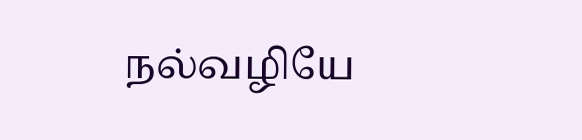நல்வழியே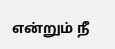என்றும் நீ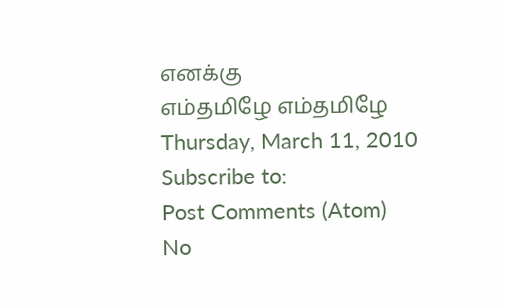எனக்கு
எம்தமிழே எம்தமிழே
Thursday, March 11, 2010
Subscribe to:
Post Comments (Atom)
No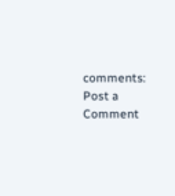comments:
Post a Comment